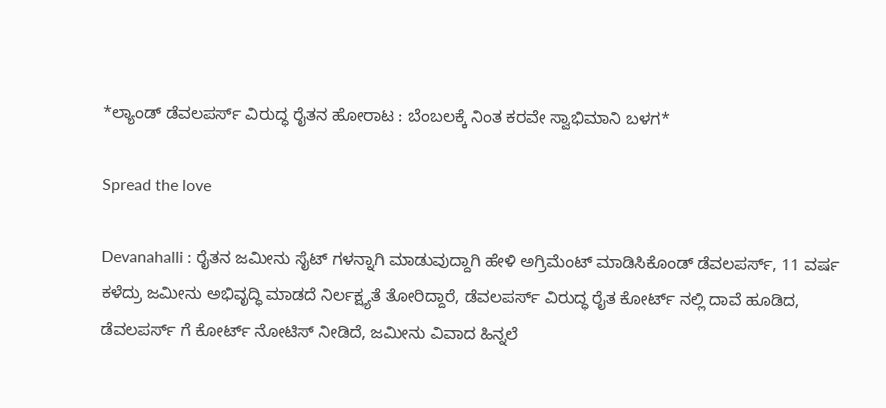*ಲ್ಯಾಂಡ್ ಡೆವಲಪರ್ಸ್ ವಿರುದ್ಧ ರೈತನ ಹೋರಾಟ : ಬೆಂಬಲಕ್ಕೆ ನಿಂತ ಕರವೇ ಸ್ವಾಭಿಮಾನಿ ಬಳಗ*

Spread the love

Devanahalli : ರೈತನ ಜಮೀನು ಸೈಟ್ ಗಳನ್ನಾಗಿ ಮಾಡುವುದ್ದಾಗಿ ಹೇಳಿ ಅಗ್ರಿಮೆಂಟ್ ಮಾಡಿಸಿಕೊಂಡ್ ಡೆವಲಪರ್ಸ್, 11 ವರ್ಷ ಕಳೆದ್ರು ಜಮೀನು ಅಭಿವೃದ್ಧಿ ಮಾಡದೆ ನಿರ್ಲಕ್ಷ್ಯತೆ ತೋರಿದ್ದಾರೆ, ಡೆವಲಪರ್ಸ್ ವಿರುದ್ಧ ರೈತ ಕೋರ್ಟ್ ನಲ್ಲಿ ದಾವೆ ಹೂಡಿದ, ಡೆವಲಪರ್ಸ್ ಗೆ ಕೋರ್ಟ್ ನೋಟಿಸ್ ನೀಡಿದೆ, ಜಮೀನು ವಿವಾದ ಹಿನ್ನಲೆ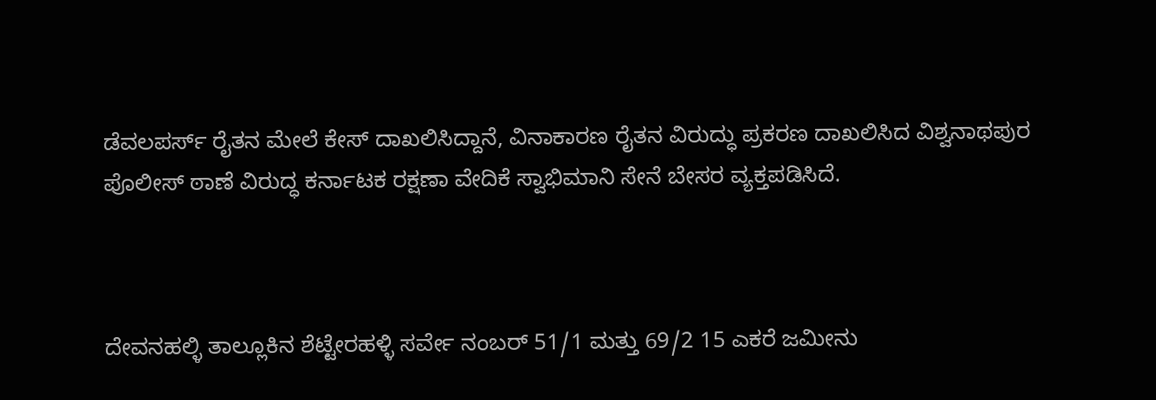ಡೆವಲಪರ್ಸ್ ರೈತನ ಮೇಲೆ ಕೇಸ್ ದಾಖಲಿಸಿದ್ದಾನೆ, ವಿನಾಕಾರಣ ರೈತನ ವಿರುದ್ಧು ಪ್ರಕರಣ ದಾಖಲಿಸಿದ ವಿಶ್ವನಾಥಪುರ ಪೊಲೀಸ್ ಠಾಣೆ ವಿರುದ್ಧ ಕರ್ನಾಟಕ ರಕ್ಷಣಾ ವೇದಿಕೆ ಸ್ವಾಭಿಮಾನಿ ಸೇನೆ ಬೇಸರ ವ್ಯಕ್ತಪಡಿಸಿದೆ.



ದೇವನಹಲ್ಳಿ ತಾಲ್ಲೂಕಿನ ಶೆಟ್ಟೇರಹಳ್ಳಿ ಸರ್ವೇ ನಂಬರ್ 51/1 ಮತ್ತು 69/2 15 ಎಕರೆ ಜಮೀನು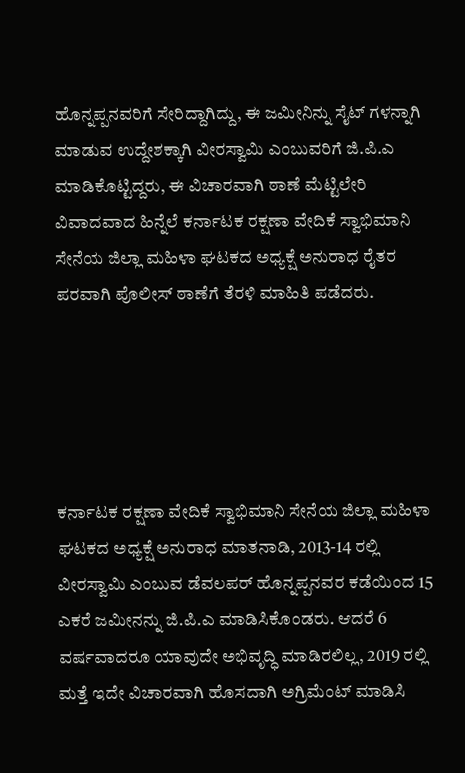ಹೊನ್ನಪ್ಪನವರಿಗೆ ಸೇರಿದ್ದಾಗಿದ್ದು, ಈ ಜಮೀನಿನ್ನು ಸೈಟ್ ಗಳನ್ನಾಗಿ ಮಾಡುವ ಉದ್ದೇಶಕ್ಕಾಗಿ ವೀರಸ್ವಾಮಿ ಎಂಬುವರಿಗೆ ಜಿ.ಪಿ.ಎ ಮಾಡಿಕೊಟ್ಟಿದ್ದರು, ಈ ವಿಚಾರವಾಗಿ ಠಾಣೆ ಮೆಟ್ಟಿಲೇರಿ ವಿವಾದವಾದ ಹಿನ್ನೆಲೆ ಕರ್ನಾಟಕ ರಕ್ಷಣಾ ವೇದಿಕೆ ಸ್ವಾಭಿಮಾನಿ‌ ಸೇನೆಯ ಜಿಲ್ಲಾ ಮಹಿಳಾ ಘಟಕದ ಅಧ್ಯಕ್ಷೆ ಅನುರಾಧ ರೈತರ ಪರವಾಗಿ ಪೊಲೀಸ್ ಠಾಣೆಗೆ ತೆರಳಿ ಮಾಹಿತಿ ಪಡೆದರು.





ಕರ್ನಾಟಕ ರಕ್ಷಣಾ ವೇದಿಕೆ ಸ್ವಾಭಿಮಾನಿ‌ ಸೇನೆಯ ಜಿಲ್ಲಾ ಮಹಿಳಾ ಘಟಕದ ಅಧ್ಯಕ್ಷೆ ಅನುರಾಧ ಮಾತನಾಡಿ, 2013-14 ರಲ್ಲಿ ವೀರಸ್ವಾಮಿ ಎಂಬುವ ಡೆವಲಪರ್ ಹೊನ್ನಪ್ಪನವರ ಕಡೆಯಿಂದ 15 ಎಕರೆ ಜಮೀನನ್ನು ಜಿ.ಪಿ.ಎ ಮಾಡಿಸಿಕೊಂಡರು. ಆದರೆ 6 ವರ್ಷವಾದರೂ ಯಾವುದೇ ಅಭಿವೃದ್ಧಿ ಮಾಡಿರಲಿಲ್ಲ, 2019 ರಲ್ಲಿ ಮತ್ತೆ ಇದೇ ವಿಚಾರವಾಗಿ ಹೊಸದಾಗಿ ಅಗ್ರಿಮೆಂಟ್ ಮಾಡಿಸಿ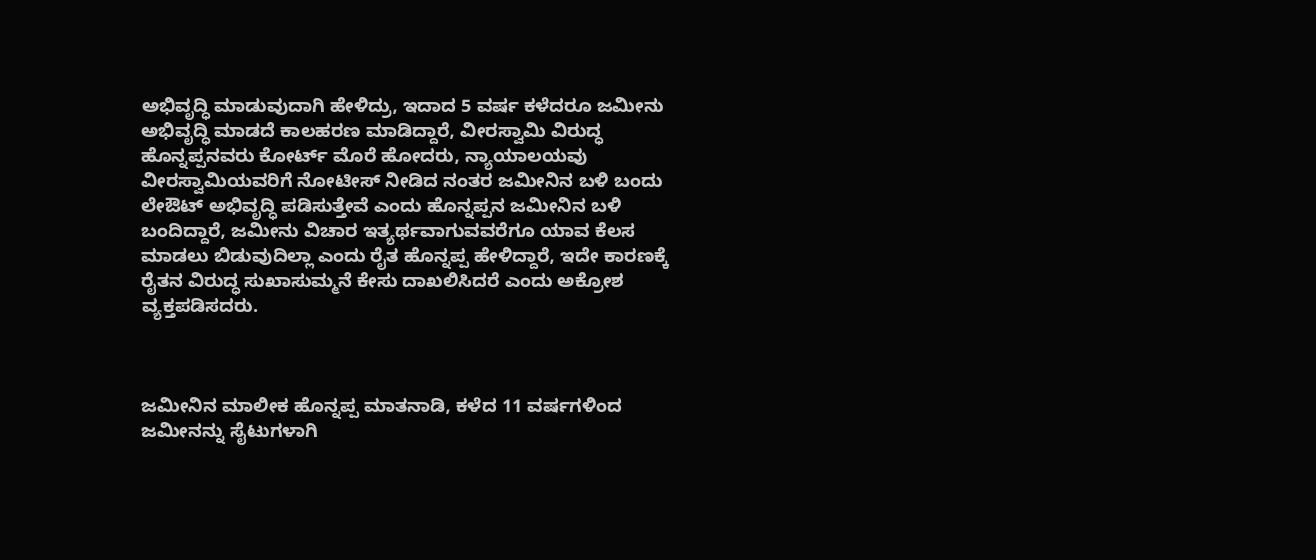ಅಭಿವೃದ್ಧಿ ಮಾಡುವುದಾಗಿ ಹೇಳಿದ್ರು, ಇದಾದ 5 ವರ್ಷ ಕಳೆದರೂ ಜಮೀನು ಅಭಿವೃದ್ಧಿ ಮಾಡದೆ ಕಾಲಹರಣ ಮಾಡಿದ್ದಾರೆ, ವೀರಸ್ವಾಮಿ ವಿರುದ್ಧ ಹೊನ್ನಪ್ಪನವರು ಕೋರ್ಟ್ ಮೊರೆ ಹೋದರು, ನ್ಯಾಯಾಲಯವು ವೀರಸ್ವಾಮಿಯವರಿಗೆ ನೋಟೀಸ್ ನೀಡಿದ ನಂತರ ಜಮೀನಿನ ಬಳಿ ಬಂದು ಲೇಔಟ್ ಅಭಿವೃದ್ಧಿ ಪಡಿಸುತ್ತೇವೆ ಎಂದು ಹೊನ್ನಪ್ಪನ ಜಮೀನಿನ ಬಳಿ ಬಂದಿದ್ದಾರೆ, ಜಮೀನು ವಿಚಾರ ಇತ್ಯರ್ಥವಾಗುವವರೆಗೂ ಯಾವ ಕೆಲಸ ಮಾಡಲು ಬಿಡುವುದಿಲ್ಲಾ ಎಂದು ರೈತ ಹೊನ್ನಪ್ಪ ಹೇಳಿದ್ದಾರೆ, ಇದೇ ಕಾರಣಕ್ಕೆ ರೈತನ ವಿರುದ್ಧ ಸುಖಾಸುಮ್ಮನೆ ಕೇಸು ದಾಖಲಿಸಿದರೆ ಎಂದು ಅಕ್ರೋಶ ವ್ಯಕ್ತಪಡಿಸದರು.



ಜಮೀನಿನ ಮಾಲೀಕ ಹೊನ್ನಪ್ಪ ಮಾತನಾಡಿ, ಕಳೆದ 11 ವರ್ಷಗಳಿಂದ ಜಮೀನನ್ನು ಸೈಟುಗಳಾಗಿ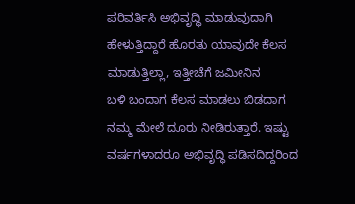ಪರಿವರ್ತಿಸಿ ಅಭಿವೃದ್ಧಿ ಮಾಡುವುದಾಗಿ ಹೇಳುತ್ತಿದ್ದಾರೆ ಹೊರತು ಯಾವುದೇ ಕೆಲಸ ಮಾಡುತ್ತಿಲ್ಲಾ, ಇತ್ತೀಚೆಗೆ ಜಮೀನಿನ ಬಳಿ ‌ಬಂದಾಗ ಕೆಲಸ ಮಾಡಲು ಬಿಡದಾಗ ನಮ್ಮ ಮೇಲೆ ದೂರು ನೀಡಿರುತ್ತಾರೆ. ಇಷ್ಟು ವರ್ಷಗಳಾದರೂ ಅಭಿವೃದ್ಧಿ ಪಡಿಸದಿದ್ದರಿಂದ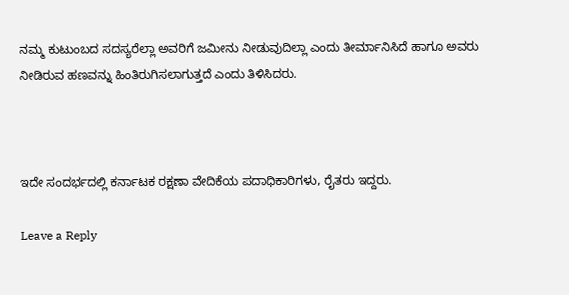ನಮ್ಮ ಕುಟುಂಬದ ಸದಸ್ಯರೆಲ್ಲಾ ಅವರಿಗೆ ಜಮೀನು ನೀಡುವುದಿಲ್ಲಾ ಎಂದು ತೀರ್ಮಾನಿಸಿದೆ ಹಾಗೂ ಅವರು ನೀಡಿರುವ ಹಣವನ್ನು ಹಿಂತಿರುಗಿಸಲಾಗುತ್ತದೆ ಎಂದು ತಿಳಿಸಿದರು.



ಇದೇ ಸಂದರ್ಭದಲ್ಲಿ ಕರ್ನಾಟಕ ರಕ್ಷಣಾ ವೇದಿಕೆಯ ಪದಾಧಿಕಾರಿಗಳು, ರೈತರು ಇದ್ದರು.

Leave a Reply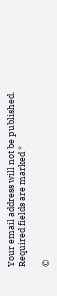Your email address will not be published. Required fields are marked *

©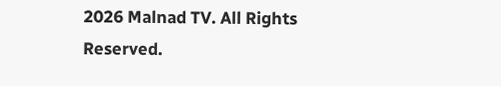2026 Malnad TV. All Rights Reserved.